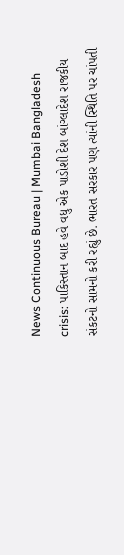News Continuous Bureau | Mumbai Bangladesh crisis: પાકિસ્તાન બાદ હવે વધુ એક પાડોશી દેશ બાંગ્લાદેશ રાજકીય સંકટનો સામનો કરી રહ્યું છે. ભારત સરકાર પણ ત્યાંની સ્થિતિ પર ચાંપતી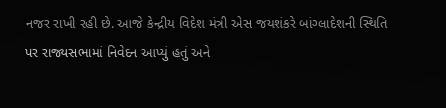નજર રાખી રહી છે. આજે કેન્દ્રીય વિદેશ મંત્રી એસ જયશંકરે બાંગ્લાદેશની સ્થિતિ પર રાજ્યસભામાં નિવેદન આપ્યું હતું અને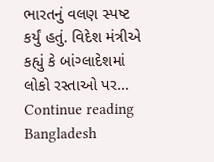ભારતનું વલણ સ્પષ્ટ કર્યું હતું. વિદેશ મંત્રીએ કહ્યું કે બાંગ્લાદેશમાં લોકો રસ્તાઓ પર… Continue reading Bangladesh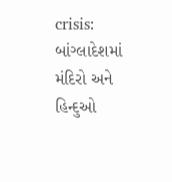crisis: બાંગ્લાદેશમાં મંદિરો અને હિન્દુઓ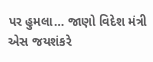પર હુમલા… જાણો વિદેશ મંત્રી એસ જયશંકરે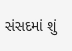સંસદમાં શું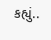કહ્યું..